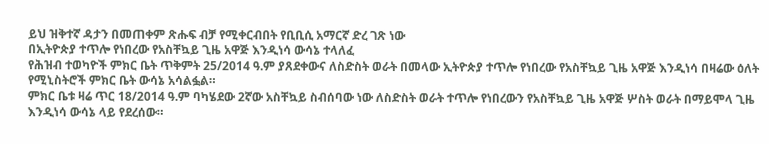ይህ ዝቅተኛ ዳታን በመጠቀም ጽሑፍ ብቻ የሚቀርብበት የቢቢሲ አማርኛ ድረ ገጽ ነው
በኢትዮጵያ ተጥሎ የነበረው የአስቸኳይ ጊዜ አዋጅ እንዲነሳ ውሳኔ ተላለፈ
የሕዝብ ተወካዮች ምክር ቤት ጥቅምት 25/2014 ዓ.ም ያጸደቀውና ለስድስት ወራት በመላው ኢትዮጵያ ተጥሎ የነበረው የአስቸኳይ ጊዜ አዋጅ እንዲነሳ በዛሬው ዕለት የሚኒስትሮች ምክር ቤት ውሳኔ አሳልፏል።
ምክር ቤቱ ዛሬ ጥር 18/2014 ዓ.ም ባካሄደው 2ኛው አስቸኳይ ስብሰባው ነው ለስድስት ወራት ተጥሎ የነበረውን የአስቸኳይ ጊዜ አዋጅ ሦስት ወራት በማይሞላ ጊዜ እንዲነሳ ውሳኔ ላይ የደረሰው።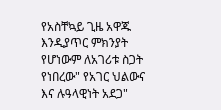የአስቸኳይ ጊዜ አዋጁ እንዲያጥር ምክንያት የሆነውም ለአገሪቱ ስጋት የነበረው" የአገር ህልውና እና ሉዓላዊነት አደጋ"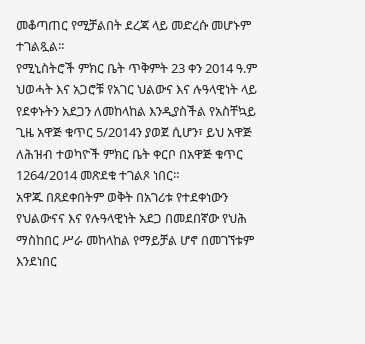መቆጣጠር የሚቻልበት ደረጃ ላይ መድረሱ መሆኑም ተገልጿል።
የሚኒስትሮች ምክር ቤት ጥቅምት 23 ቀን 2014 ዓ.ም ህወሓት እና አጋሮቹ የአገር ህልውና እና ሉዓላዊነት ላይ የደቀኑትን አደጋን ለመከላከል እንዲያስችል የአስቸኳይ ጊዜ አዋጅ ቁጥር 5/2014ን ያወጀ ሲሆን፣ ይህ አዋጅ ለሕዝብ ተወካዮች ምክር ቤት ቀርቦ በአዋጅ ቁጥር 1264/2014 መጽደቁ ተገልጾ ነበር።
አዋጁ በጸደቀበትም ወቅት በአገሪቱ የተደቀነውን የህልውናና እና የሉዓላዊነት አደጋ በመደበኛው የህሕ ማስከበር ሥራ መከላከል የማይቻል ሆኖ በመገኘቱም እንደነበር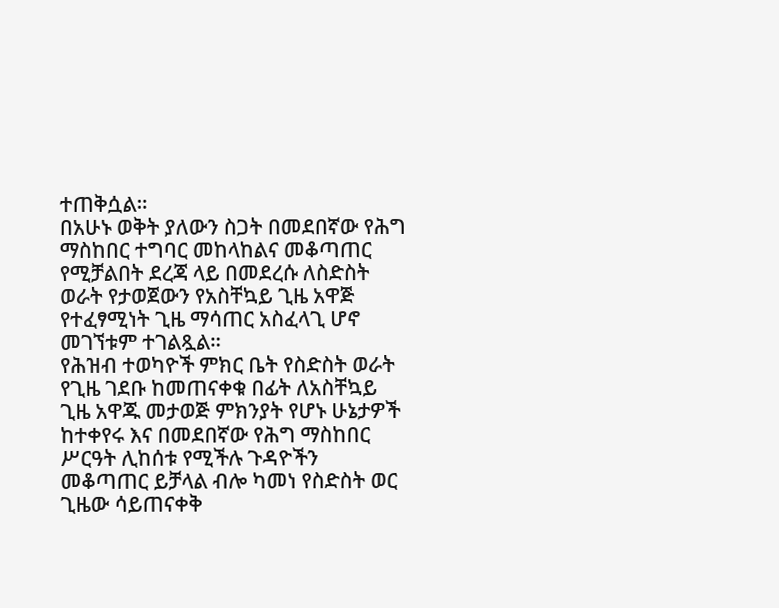ተጠቅሷል።
በአሁኑ ወቅት ያለውን ስጋት በመደበኛው የሕግ ማስከበር ተግባር መከላከልና መቆጣጠር የሚቻልበት ደረጃ ላይ በመደረሱ ለስድስት ወራት የታወጀውን የአስቸኳይ ጊዜ አዋጅ የተፈፃሚነት ጊዜ ማሳጠር አስፈላጊ ሆኖ መገኘቱም ተገልጿል።
የሕዝብ ተወካዮች ምክር ቤት የስድስት ወራት የጊዜ ገደቡ ከመጠናቀቁ በፊት ለአስቸኳይ ጊዜ አዋጁ መታወጅ ምክንያት የሆኑ ሁኔታዎች ከተቀየሩ እና በመደበኛው የሕግ ማስከበር ሥርዓት ሊከሰቱ የሚችሉ ጉዳዮችን መቆጣጠር ይቻላል ብሎ ካመነ የስድስት ወር ጊዜው ሳይጠናቀቅ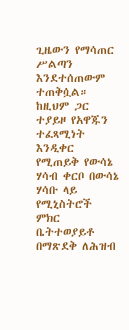ጊዜውን የማሳጠር ሥልጣን እንደተሰጠውም ተጠቅሷል።
ከዚህም ጋር ተያይዞ የአዋጁን ተፈጻሚነት እንዲቀር የሚጠይቅ የውሳኔ ሃሳብ ቀርቦ በውሳኔ ሃሳቡ ላይ የሚኒስትሮች ምክር ቤትተወያይቶ በማጽደቅ ለሕዝብ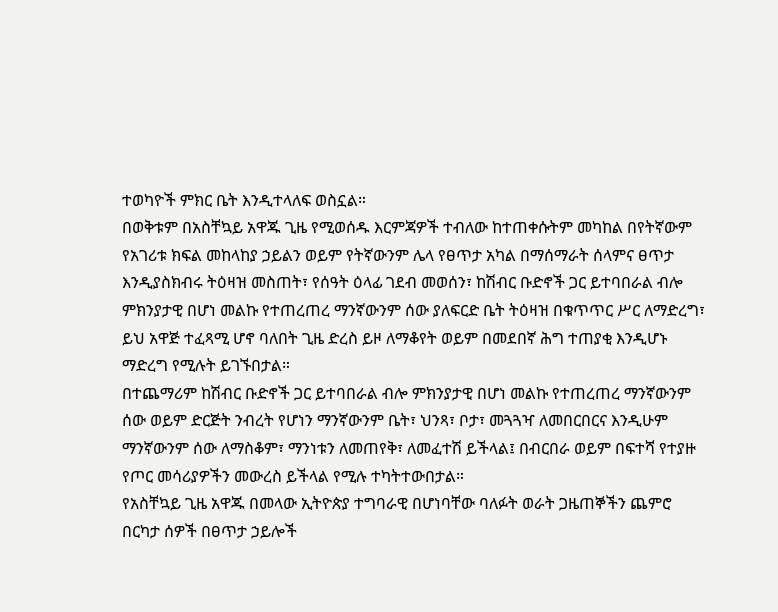ተወካዮች ምክር ቤት እንዲተላለፍ ወስኗል።
በወቅቱም በአስቸኳይ አዋጁ ጊዜ የሚወሰዱ እርምጃዎች ተብለው ከተጠቀሱትም መካከል በየትኛውም የአገሪቱ ክፍል መከላከያ ኃይልን ወይም የትኛውንም ሌላ የፀጥታ አካል በማሰማራት ሰላምና ፀጥታ እንዲያስክብሩ ትዕዛዝ መስጠት፣ የሰዓት ዕላፊ ገደብ መወሰን፣ ከሽብር ቡድኖች ጋር ይተባበራል ብሎ ምክንያታዊ በሆነ መልኩ የተጠረጠረ ማንኛውንም ሰው ያለፍርድ ቤት ትዕዛዝ በቁጥጥር ሥር ለማድረግ፣ ይህ አዋጅ ተፈጻሚ ሆኖ ባለበት ጊዜ ድረስ ይዞ ለማቆየት ወይም በመደበኛ ሕግ ተጠያቂ እንዲሆኑ ማድረግ የሚሉት ይገኙበታል።
በተጨማሪም ከሽብር ቡድኖች ጋር ይተባበራል ብሎ ምክንያታዊ በሆነ መልኩ የተጠረጠረ ማንኛውንም ሰው ወይም ድርጅት ንብረት የሆነን ማንኛውንም ቤት፣ ህንጻ፣ ቦታ፣ መጓጓዣ ለመበርበርና እንዲሁም ማንኛውንም ሰው ለማስቆም፣ ማንነቱን ለመጠየቅ፣ ለመፈተሽ ይችላል፤ በብርበራ ወይም በፍተሻ የተያዙ የጦር መሳሪያዎችን መውረስ ይችላል የሚሉ ተካትተውበታል።
የአስቸኳይ ጊዜ አዋጁ በመላው ኢትዮጵያ ተግባራዊ በሆነባቸው ባለፉት ወራት ጋዜጠኞችን ጨምሮ በርካታ ሰዎች በፀጥታ ኃይሎች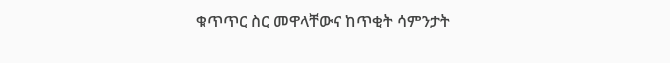ቁጥጥር ስር መዋላቸውና ከጥቂት ሳምንታት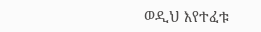ወዲህ እየተፈቱ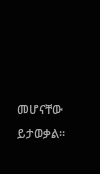መሆናቸው ይታወቃል።